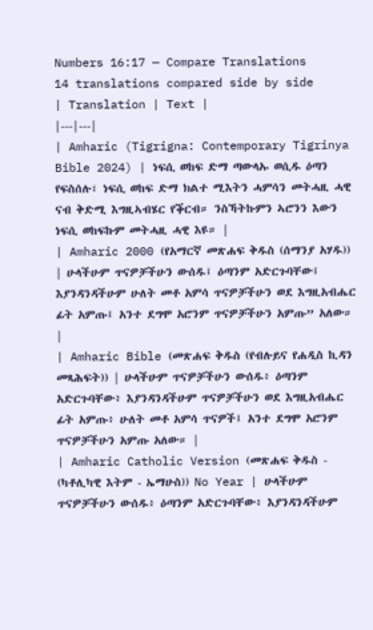Numbers 16:17 — Compare Translations
14 translations compared side by side
| Translation | Text |
|---|---|
| Amharic (Tigrigna: Contemporary Tigrinya Bible 2024) | ነፍሲ ወከፍ ድማ ጣውላኡ ወሲዱ ዕጣን የፍስሰሉ፣ ነፍሲ ወከፍ ድማ ክልተ ሚእትን ሓምሳን መትሓዚ ሓዊ ናብ ቅድሚ እግዚኣብሄር የቕርብ። ንስኻትኩምን ኣሮንን እውን ነፍሲ ወከፍኩም መትሓዚ ሓዊ እዩ። |
| Amharic 2000 (የአማርኛ መጽሐፍ ቅዱስ (ሰማንያ አሃዱ)) | ሁላችሁም ጥናዎቻችሁን ውሰዱ፤ ዕጣንም አድርጉባቸው፤ እያንዳንዳችሁም ሁለት መቶ አምሳ ጥናዎቻችሁን ወደ እግዚአብሔር ፊት አምጡ፤ አንተ ደግሞ አሮንም ጥናዎቻችሁን አምጡ” አለው። |
| Amharic Bible (መጽሐፍ ቅዱስ (የብሉይና የሐዲስ ኪዳን መጻሕፍት)) | ሁላችሁም ጥናዎቻችሁን ውሰዱ፥ ዕጣንም አድርጉባቸው፥ እያንዳንዳችሁም ጥናዎቻችሁን ወደ እግዚአብሔር ፊት አምጡ፥ ሁለት መቶ አምሳ ጥናዎች፤ አንተ ደግሞ አሮንም ጥናዎቻችሁን አምጡ አለው። |
| Amharic Catholic Version (መጽሐፍ ቅዱስ - (ካቶሊካዊ እትም - ኤማሁስ)) No Year | ሁላችሁም ጥናዎቻችሁን ውሰዱ፥ ዕጣንም አድርጉባቸው፥ እያንዳንዳችሁም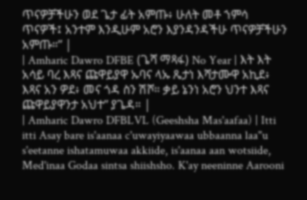ጥናዎቻችሁን ወደ ጌታ ፊት አምጡ፥ ሁለት መቶ ኀምሳ ጥናዎች፤ አንተም እንዲሁም አሮን እያንዳንዳችሁ ጥናዎቻችሁን አምጡ።” |
| Amharic Dawro DFBE (ጌሻ ማጻፋ) No Year | እት እት አሳይ ባረ እጻና ጩዋይያዋ ኡባና ላኡ ጼታነ እሻታሙዋ አኪደ፥ እጻና አን ዎደ፥ መና ጎዳ ስን ሽሾ። ቃይ ኔንነ አሮን ህንተ እጻና ጩዋይያዋንታ አህተ” ያጌዳ። |
| Amharic Dawro DFBLVL (Geeshsha Mas'aafaa) | Itti itti Asay bare is'aanaa c'uwayiyaawaa ubbaanna laa"u s'eetanne ishatamuwaa akkiide, is'aanaa aan wotsiide, Med'inaa Godaa sintsa shiishsho. K'ay neeninne Aarooni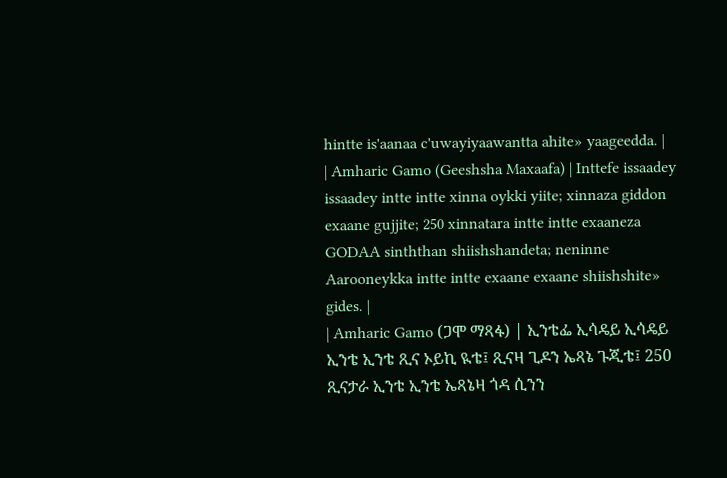hintte is'aanaa c'uwayiyaawantta ahite» yaageedda. |
| Amharic Gamo (Geeshsha Maxaafa) | Inttefe issaadey issaadey intte intte xinna oykki yiite; xinnaza giddon exaane gujjite; 250 xinnatara intte intte exaaneza GODAA sinththan shiishshandeta; neninne Aarooneykka intte intte exaane exaane shiishshite» gides. |
| Amharic Gamo (ጋሞ ማጻፋ) | ኢንቴፌ ኢሳዴይ ኢሳዴይ ኢንቴ ኢንቴ ጺና ኦይኪ ዪቴ፤ ጺናዛ ጊዶን ኤጻኔ ጉጂቴ፤ 250 ጺናታራ ኢንቴ ኢንቴ ኤጻኔዛ ጎዳ ሲንን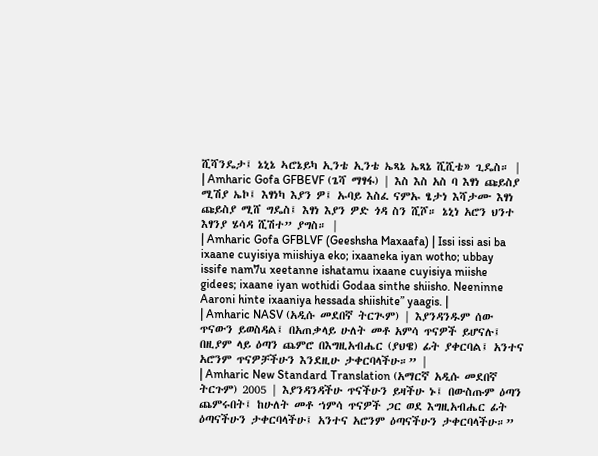ሺሻንዴታ፤ ኔኒኔ ኣሮኔይካ ኢንቴ ኢንቴ ኤጻኔ ኤጻኔ ሺሺቴ» ጊዴስ። |
| Amharic Gofa GFBEVF (ጌሻ ማፃፋ) | እስ እስ አስ ባ እፃነ ጩይስያ ሚሽያ ኤኮ፤ እፃነካ እያን ዎ፤ ኡባይ እስፈ ናምኡ ፄታነ እሻታሙ እፃነ ጩይስያ ሚሸ ግዴስ፤ እፃነ እያን ዎድ ጎዳ ስን ሺሾ። ኔኒነ አሮን ህንተ እፃንያ ሄሳዳ ሺሽተ” ያግስ። |
| Amharic Gofa GFBLVF (Geeshsha Maxaafa) | Issi issi asi ba ixaane cuyisiya miishiya eko; ixaaneka iyan wotho; ubbay issife nam7u xeetanne ishatamu ixaane cuyisiya miishe gidees; ixaane iyan wothidi Godaa sinthe shiisho. Neeninne Aaroni hinte ixaaniya hessada shiishite” yaagis. |
| Amharic NASV (አዲሱ መደበኛ ትርጒም) | እያንዳንዱም ሰው ጥናውን ይወስዳል፤ በአጠቃላይ ሁለት መቶ አምሳ ጥናዎች ይሆናሉ፤ በዚያም ላይ ዕጣን ጨምሮ በእግዚአብሔር (ያህዌ) ፊት ያቀርባል፤ አንተና አሮንም ጥናዎቻችሁን እንደዚሁ ታቀርባላችሁ።” |
| Amharic New Standard Translation (አማርኛ አዲሱ መደበኛ ትርጉም) 2005 | እያንዳንዳችሁ ጥናችሁን ይዛችሁ ኑ፤ በውስጡም ዕጣን ጨምሩበት፤ ከሁለት መቶ ኀምሳ ጥናዎች ጋር ወደ እግዚአብሔር ፊት ዕጣናችሁን ታቀርባላችሁ፤ አንተና አሮንም ዕጣናችሁን ታቀርባላችሁ።”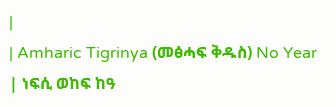|
| Amharic Tigrinya (መፅሓፍ ቅዱስ) No Year | ነፍሲ ወከፍ ከዓ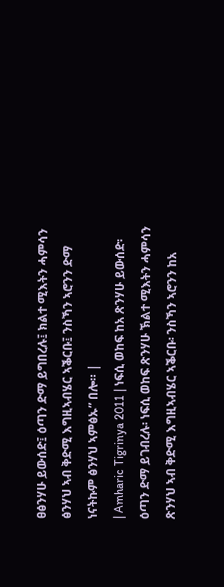ፀፅንሃሁ ይውሰድ፤ ዕጣን ድማ ይግበረሉ፤ ክልተ ሚእትን ሓምሳን ፅንሃህ ኣብ ቅድሚ እግዚኣብሄር ኣቕርቡ፤ ንስኻን ኣሮንን ድማ ነናትኩም ፅንሃህ ኣምፅኡ” በሎ። |
| Amharic Tigrinya 2011 | ነፍሲ ወከፍ ከአ ጽንሃሁ ይውሰድ፡ ዕጣን ድማ ይገብረሉ፡ ነፍሲ ወከፍ ጽንሃሁ ኽልተ ሚእትን ሓምሳን ጽንሃህ ኣብ ቅድሚ እግዚኣብሄር ኣቕርቡ፡ ንስኻን ኣሮንን ከአ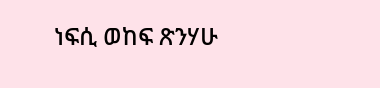ነፍሲ ወከፍ ጽንሃሁ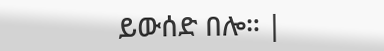ይውሰድ በሎ። |